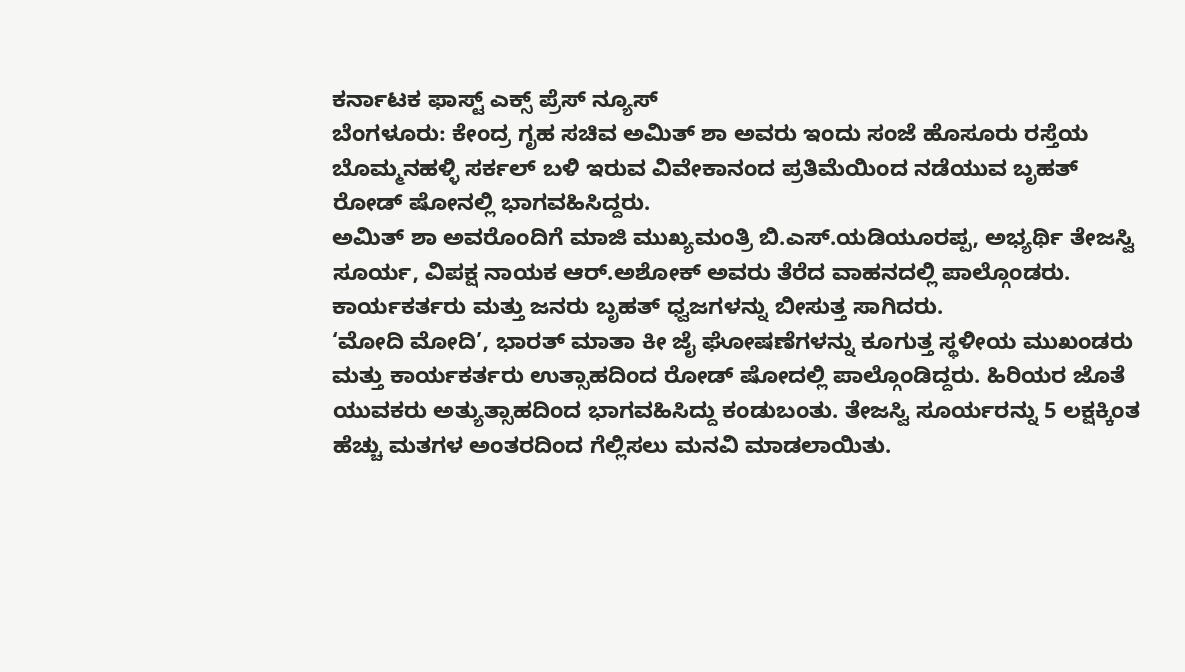ಕರ್ನಾಟಕ ಫಾಸ್ಟ್ ಎಕ್ಸ್ ಪ್ರೆಸ್ ನ್ಯೂಸ್
ಬೆಂಗಳೂರು: ಕೇಂದ್ರ ಗೃಹ ಸಚಿವ ಅಮಿತ್ ಶಾ ಅವರು ಇಂದು ಸಂಜೆ ಹೊಸೂರು ರಸ್ತೆಯ ಬೊಮ್ಮನಹಳ್ಳಿ ಸರ್ಕಲ್ ಬಳಿ ಇರುವ ವಿವೇಕಾನಂದ ಪ್ರತಿಮೆಯಿಂದ ನಡೆಯುವ ಬೃಹತ್ ರೋಡ್ ಷೋನಲ್ಲಿ ಭಾಗವಹಿಸಿದ್ದರು.
ಅಮಿತ್ ಶಾ ಅವರೊಂದಿಗೆ ಮಾಜಿ ಮುಖ್ಯಮಂತ್ರಿ ಬಿ.ಎಸ್.ಯಡಿಯೂರಪ್ಪ, ಅಭ್ಯರ್ಥಿ ತೇಜಸ್ವಿ ಸೂರ್ಯ, ವಿಪಕ್ಷ ನಾಯಕ ಆರ್.ಅಶೋಕ್ ಅವರು ತೆರೆದ ವಾಹನದಲ್ಲಿ ಪಾಲ್ಗೊಂಡರು. ಕಾರ್ಯಕರ್ತರು ಮತ್ತು ಜನರು ಬೃಹತ್ ಧ್ವಜಗಳನ್ನು ಬೀಸುತ್ತ ಸಾಗಿದರು.
‘ಮೋದಿ ಮೋದಿ’, ಭಾರತ್ ಮಾತಾ ಕೀ ಜೈ ಘೋಷಣೆಗಳನ್ನು ಕೂಗುತ್ತ ಸ್ಥಳೀಯ ಮುಖಂಡರು ಮತ್ತು ಕಾರ್ಯಕರ್ತರು ಉತ್ಸಾಹದಿಂದ ರೋಡ್ ಷೋದಲ್ಲಿ ಪಾಲ್ಗೊಂಡಿದ್ದರು. ಹಿರಿಯರ ಜೊತೆ ಯುವಕರು ಅತ್ಯುತ್ಸಾಹದಿಂದ ಭಾಗವಹಿಸಿದ್ದು ಕಂಡುಬಂತು. ತೇಜಸ್ವಿ ಸೂರ್ಯರನ್ನು 5 ಲಕ್ಷಕ್ಕಿಂತ ಹೆಚ್ಚು ಮತಗಳ ಅಂತರದಿಂದ ಗೆಲ್ಲಿಸಲು ಮನವಿ ಮಾಡಲಾಯಿತು.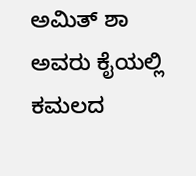ಅಮಿತ್ ಶಾ ಅವರು ಕೈಯಲ್ಲಿ ಕಮಲದ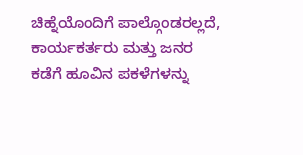ಚಿಹ್ನೆಯೊಂದಿಗೆ ಪಾಲ್ಗೊಂಡರಲ್ಲದೆ, ಕಾರ್ಯಕರ್ತರು ಮತ್ತು ಜನರ ಕಡೆಗೆ ಹೂವಿನ ಪಕಳೆಗಳನ್ನು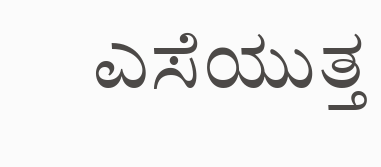ಎಸೆಯುತ್ತ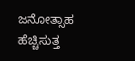ಜನೋತ್ಸಾಹ ಹೆಚ್ಚಿಸುತ್ತ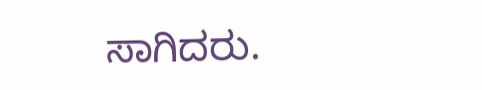ಸಾಗಿದರು.